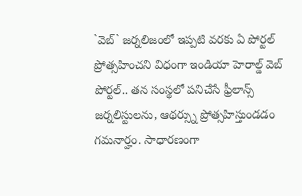`వెబ్` జర్నలిజంలో ఇప్పటి వరకు ఏ పోర్టల్ ప్రోత్సహించని విధంగా ఇండియా హెరాల్డ్ వెబ్ పోర్టల్.. తన సంస్థలో పనిచేసే ఫ్రీలాన్స్ జర్నలిస్టులను, ఆథర్స్ను ప్రోత్సహిస్తుండడం గమనార్హం. సాధారణంగా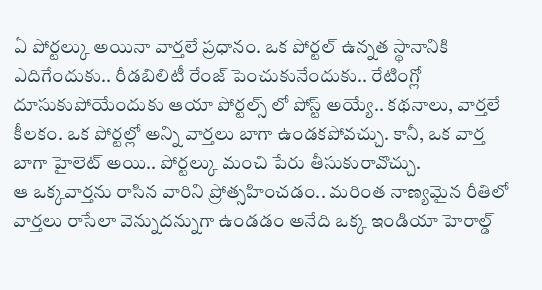ఏ పోర్టల్కు అయినా వార్తలే ప్రధానం. ఒక పోర్టల్ ఉన్నత స్థానానికి ఎదిగేందుకు.. రీడబిలిటీ రేంజ్ పెంచుకునేందుకు.. రేటింగ్లో దూసుకుపోయేందుకు ఆయా పోర్టల్స్ లో పోస్ట్ అయ్యే.. కథనాలు, వార్తలే కీలకం. ఒక పోర్టల్లో అన్ని వార్తలు బాగా ఉండకపోవచ్చు. కానీ, ఒక వార్త బాగా హైలెట్ అయి.. పోర్టల్కు మంచి పేరు తీసుకురావొచ్చు.
ఆ ఒక్కవార్తను రాసిన వారిని ప్రోత్సహించడం.. మరింత నాణ్యమైన రీతిలో వార్తలు రాసేలా వెన్నుదన్నుగా ఉండడం అనేది ఒక్క ఇండియా హెరాల్డ్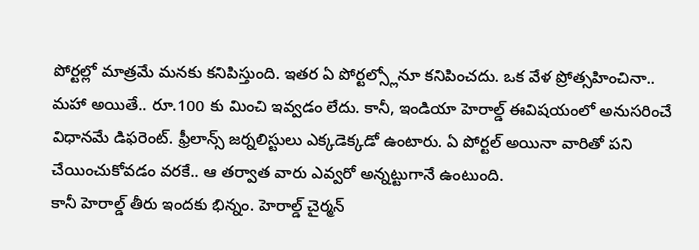పోర్టల్లో మాత్రమే మనకు కనిపిస్తుంది. ఇతర ఏ పోర్టల్స్లోనూ కనిపించదు. ఒక వేళ ప్రోత్సహించినా.. మహా అయితే.. రూ.100 కు మించి ఇవ్వడం లేదు. కానీ, ఇండియా హెరాల్డ్ ఈవిషయంలో అనుసరించే విధానమే డిఫరెంట్. ఫ్రీలాన్స్ జర్నలిస్టులు ఎక్కడెక్కడో ఉంటారు. ఏ పోర్టల్ అయినా వారితో పని చేయించుకోవడం వరకే.. ఆ తర్వాత వారు ఎవ్వరో అన్నట్టుగానే ఉంటుంది.
కానీ హెరాల్డ్ తీరు ఇందకు భిన్నం. హెరాల్డ్ చైర్మన్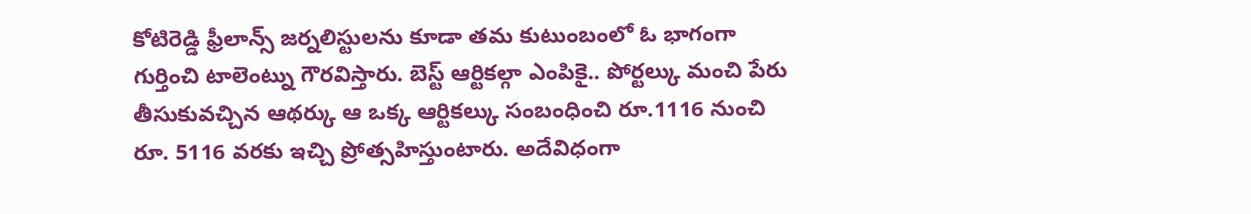కోటిరెడ్డి ఫ్రీలాన్స్ జర్నలిస్టులను కూడా తమ కుటుంబంలో ఓ భాగంగా గుర్తించి టాలెంట్ను గౌరవిస్తారు. బెస్ట్ ఆర్టికల్గా ఎంపికై.. పోర్టల్కు మంచి పేరు తీసుకువచ్చిన ఆథర్కు ఆ ఒక్క ఆర్టికల్కు సంబంధించి రూ.1116 నుంచి రూ. 5116 వరకు ఇచ్చి ప్రోత్సహిస్తుంటారు. అదేవిధంగా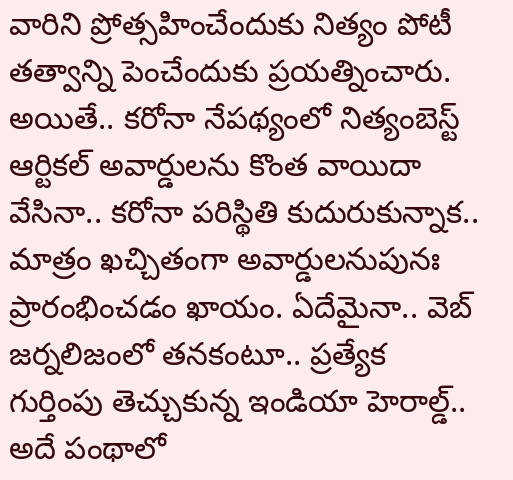వారిని ప్రోత్సహించేందుకు నిత్యం పోటీ తత్వాన్ని పెంచేందుకు ప్రయత్నించారు.
అయితే.. కరోనా నేపథ్యంలో నిత్యంబెస్ట్ ఆర్టికల్ అవార్డులను కొంత వాయిదా వేసినా.. కరోనా పరిస్థితి కుదురుకున్నాక.. మాత్రం ఖచ్చితంగా అవార్డులనుపునః ప్రారంభించడం ఖాయం. ఏదేమైనా.. వెబ్ జర్నలిజంలో తనకంటూ.. ప్రత్యేక గుర్తింపు తెచ్చుకున్న ఇండియా హెరాల్డ్.. అదే పంథాలో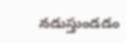నడుస్తుండడం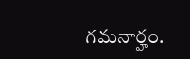గమనార్హం.